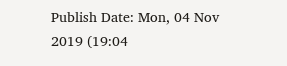Publish Date: Mon, 04 Nov 2019 (19:04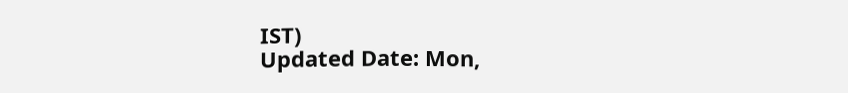IST)
Updated Date: Mon,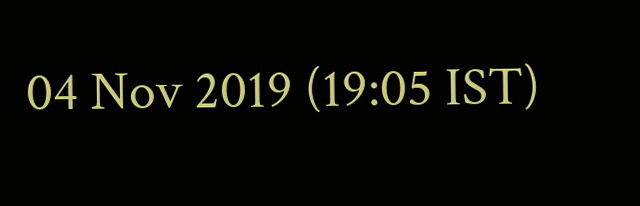04 Nov 2019 (19:05 IST)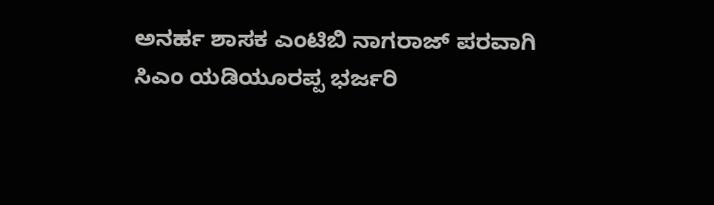ಅನರ್ಹ ಶಾಸಕ ಎಂಟಿಬಿ ನಾಗರಾಜ್ ಪರವಾಗಿ ಸಿಎಂ ಯಡಿಯೂರಪ್ಪ ಭರ್ಜರಿ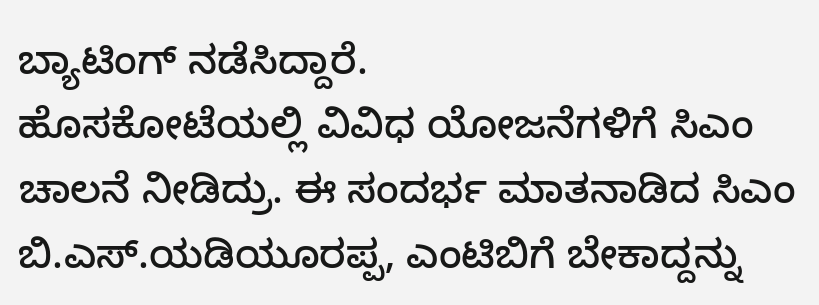ಬ್ಯಾಟಿಂಗ್ ನಡೆಸಿದ್ದಾರೆ.
ಹೊಸಕೋಟೆಯಲ್ಲಿ ವಿವಿಧ ಯೋಜನೆಗಳಿಗೆ ಸಿಎಂ ಚಾಲನೆ ನೀಡಿದ್ರು. ಈ ಸಂದರ್ಭ ಮಾತನಾಡಿದ ಸಿಎಂ ಬಿ.ಎಸ್.ಯಡಿಯೂರಪ್ಪ, ಎಂಟಿಬಿಗೆ ಬೇಕಾದ್ದನ್ನು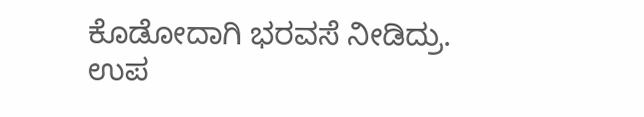ಕೊಡೋದಾಗಿ ಭರವಸೆ ನೀಡಿದ್ರು.
ಉಪ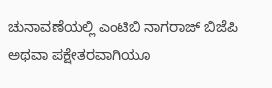ಚುನಾವಣೆಯಲ್ಲಿ ಎಂಟಿಬಿ ನಾಗರಾಜ್ ಬಿಜೆಪಿ ಅಥವಾ ಪಕ್ಷೇತರವಾಗಿಯೂ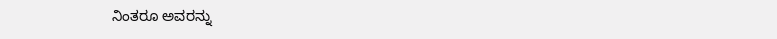ನಿಂತರೂ ಅವರನ್ನು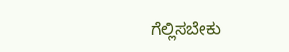ಗೆಲ್ಲಿಸಬೇಕು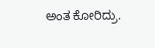ಅಂತ ಕೋರಿದ್ರು.